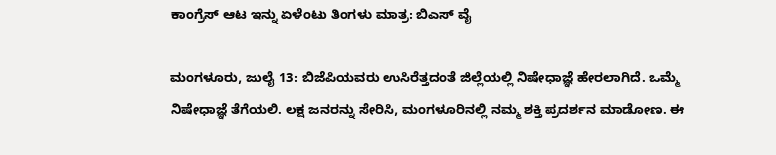ಕಾಂಗ್ರೆಸ್ ಆಟ ಇನ್ನು ಏಳೆಂಟು ತಿಂಗಳು ಮಾತ್ರ: ಬಿಎಸ್ ವೈ

ಮಂಗಳೂರು, ಜುಲೈ 13: ಬಿಜೆಪಿಯವರು ಉಸಿರೆತ್ತದಂತೆ ಜಿಲ್ಲೆಯಲ್ಲಿ ನಿಷೇಧಾಜ್ಞೆ ಹೇರಲಾಗಿದೆ. ಒಮ್ಮೆ ನಿಷೇಧಾಜ್ಞೆ ತೆಗೆಯಲಿ. ಲಕ್ಷ ಜನರನ್ನು ಸೇರಿಸಿ, ಮಂಗಳೂರಿನಲ್ಲಿ ನಮ್ಮ ಶಕ್ತಿ ಪ್ರದರ್ಶನ ಮಾಡೋಣ. ಈ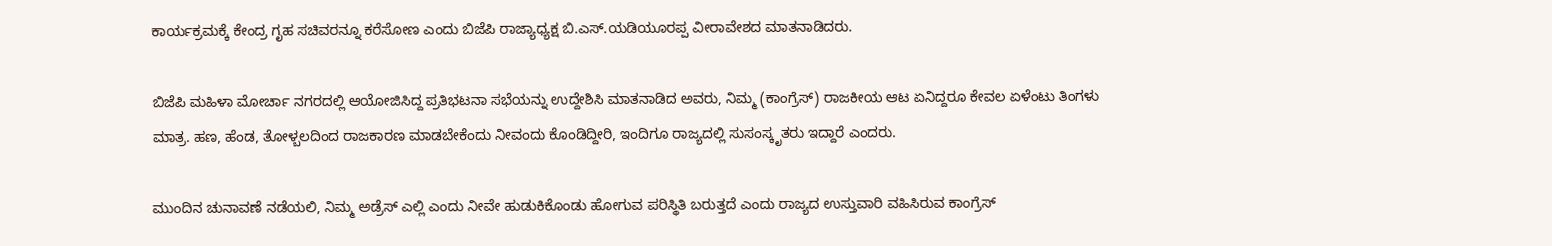ಕಾರ್ಯಕ್ರಮಕ್ಕೆ ಕೇಂದ್ರ ಗೃಹ ಸಚಿವರನ್ನೂ ಕರೆಸೋಣ ಎಂದು ಬಿಜೆಪಿ ರಾಜ್ಯಾಧ್ಯಕ್ಷ ಬಿ.ಎಸ್.ಯಡಿಯೂರಪ್ಪ ವೀರಾವೇಶದ ಮಾತನಾಡಿದರು.

ಬಿಜೆಪಿ ಮಹಿಳಾ ಮೋರ್ಚಾ ನಗರದಲ್ಲಿ ಆಯೋಜಿಸಿದ್ದ ಪ್ರತಿಭಟನಾ ಸಭೆಯನ್ನು ಉದ್ದೇಶಿಸಿ ಮಾತನಾಡಿದ ಅವರು, ನಿಮ್ಮ (ಕಾಂಗ್ರೆಸ್) ರಾಜಕೀಯ ಆಟ ಏನಿದ್ದರೂ ಕೇವಲ ಏಳೆಂಟು ತಿಂಗಳು ಮಾತ್ರ. ಹಣ, ಹೆಂಡ, ತೋಳ್ಬಲದಿಂದ ರಾಜಕಾರಣ ಮಾಡಬೇಕೆಂದು ನೀವಂದು ಕೊಂಡಿದ್ದೀರಿ, ಇಂದಿಗೂ ರಾಜ್ಯದಲ್ಲಿ ಸುಸಂಸ್ಕೃತರು ಇದ್ದಾರೆ ಎಂದರು.

ಮುಂದಿನ ಚುನಾವಣೆ ನಡೆಯಲಿ, ನಿಮ್ಮ ಅಡ್ರೆಸ್ ಎಲ್ಲಿ ಎಂದು ನೀವೇ ಹುಡುಕಿಕೊಂಡು ಹೋಗುವ ಪರಿಸ್ಥಿತಿ ಬರುತ್ತದೆ ಎಂದು ರಾಜ್ಯದ ಉಸ್ತುವಾರಿ ವಹಿಸಿರುವ ಕಾಂಗ್ರೆಸ್‌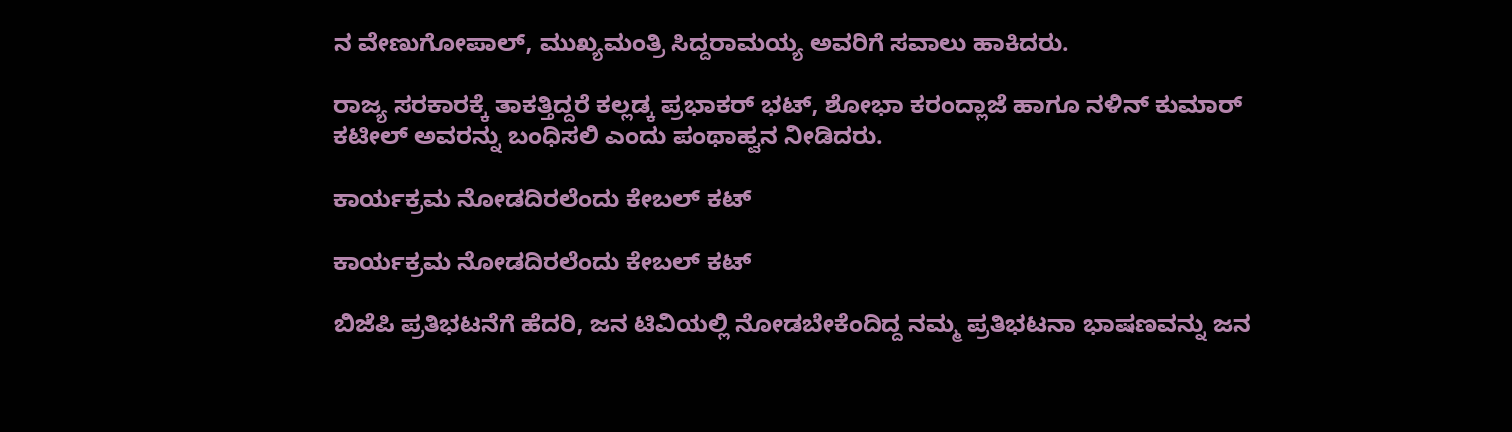ನ ವೇಣುಗೋಪಾಲ್, ಮುಖ್ಯಮಂತ್ರಿ ಸಿದ್ದರಾಮಯ್ಯ ಅವರಿಗೆ ಸವಾಲು ಹಾಕಿದರು.

ರಾಜ್ಯ ಸರಕಾರಕ್ಕೆ ತಾಕತ್ತಿದ್ದರೆ ಕಲ್ಲಡ್ಕ ಪ್ರಭಾಕರ್ ಭಟ್, ಶೋಭಾ ಕರಂದ್ಲಾಜೆ ಹಾಗೂ ನಳಿನ್ ಕುಮಾರ್ ಕಟೀಲ್ ಅವರನ್ನು ಬಂಧಿಸಲಿ ಎಂದು ಪಂಥಾಹ್ವನ ನೀಡಿದರು.

ಕಾರ್ಯಕ್ರಮ ನೋಡದಿರಲೆಂದು ಕೇಬಲ್ ಕಟ್

ಕಾರ್ಯಕ್ರಮ ನೋಡದಿರಲೆಂದು ಕೇಬಲ್ ಕಟ್

ಬಿಜೆಪಿ ಪ್ರತಿಭಟನೆಗೆ ಹೆದರಿ, ಜನ ಟಿವಿಯಲ್ಲಿ ನೋಡಬೇಕೆಂದಿದ್ದ ನಮ್ಮ ಪ್ರತಿಭಟನಾ ಭಾಷಣವನ್ನು ಜನ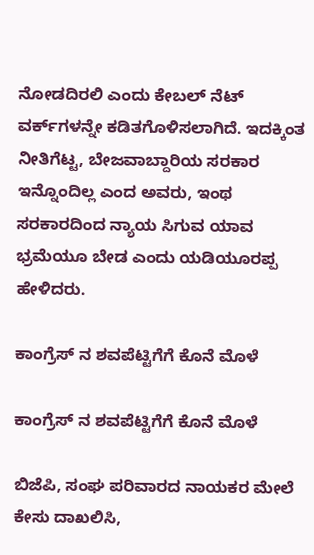ನೋಡದಿರಲಿ ಎಂದು ಕೇಬಲ್ ನೆಟ್‌ ವರ್ಕ್‌ಗಳನ್ನೇ ಕಡಿತಗೊಳಿಸಲಾಗಿದೆ. ಇದಕ್ಕಿಂತ ನೀತಿಗೆಟ್ಟ, ಬೇಜವಾಬ್ದಾರಿಯ ಸರಕಾರ ಇನ್ನೊಂದಿಲ್ಲ ಎಂದ ಅವರು, ಇಂಥ ಸರಕಾರದಿಂದ ನ್ಯಾಯ ಸಿಗುವ ಯಾವ ಭ್ರಮೆಯೂ ಬೇಡ ಎಂದು ಯಡಿಯೂರಪ್ಪ ಹೇಳಿದರು.

ಕಾಂಗ್ರೆಸ್ ನ ಶವಪೆಟ್ಟಿಗೆಗೆ ಕೊನೆ ಮೊಳೆ

ಕಾಂಗ್ರೆಸ್ ನ ಶವಪೆಟ್ಟಿಗೆಗೆ ಕೊನೆ ಮೊಳೆ

ಬಿಜೆಪಿ, ಸಂಘ ಪರಿವಾರದ ನಾಯಕರ ಮೇಲೆ ಕೇಸು ದಾಖಲಿಸಿ,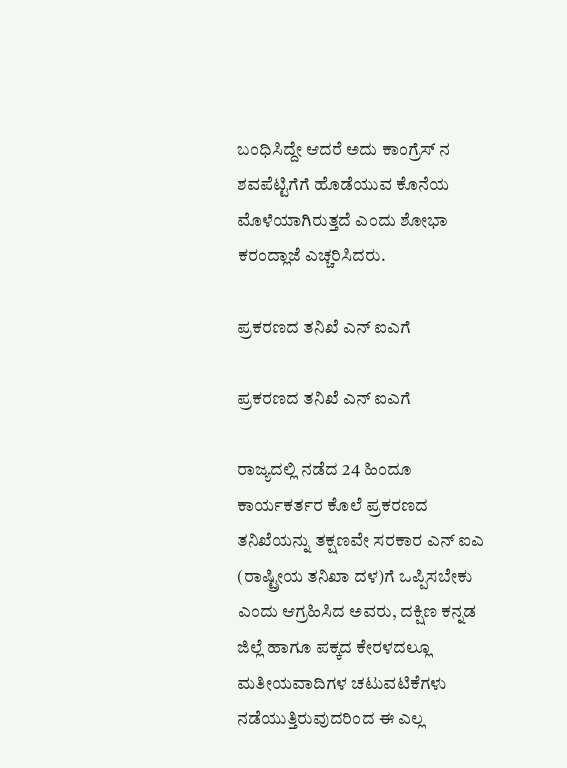ಬಂಧಿಸಿದ್ದೇ ಆದರೆ ಅದು ಕಾಂಗ್ರೆಸ್‌ ನ ಶವಪೆಟ್ಟಿಗೆಗೆ ಹೊಡೆಯುವ ಕೊನೆಯ ಮೊಳೆಯಾಗಿರುತ್ತದೆ ಎಂದು ಶೋಭಾ ಕರಂದ್ಲಾಜೆ ಎಚ್ಚರಿಸಿದರು.

ಪ್ರಕರಣದ ತನಿಖೆ ಎನ್ ಐಎಗೆ

ಪ್ರಕರಣದ ತನಿಖೆ ಎನ್ ಐಎಗೆ

ರಾಜ್ಯದಲ್ಲಿ ನಡೆದ 24 ಹಿಂದೂ ಕಾರ್ಯಕರ್ತರ ಕೊಲೆ ಪ್ರಕರಣದ ತನಿಖೆಯನ್ನು ತಕ್ಷಣವೇ ಸರಕಾರ ಎನ್ ಐಎ (ರಾಷ್ಟ್ರೀಯ ತನಿಖಾ ದಳ)ಗೆ ಒಪ್ಪಿಸಬೇಕು ಎಂದು ಆಗ್ರಹಿಸಿದ ಅವರು, ದಕ್ಷಿಣ ಕನ್ನಡ ಜಿಲ್ಲೆ ಹಾಗೂ ಪಕ್ಕದ ಕೇರಳದಲ್ಲೂ ಮತೀಯವಾದಿಗಳ ಚಟುವಟಿಕೆಗಳು ನಡೆಯುತ್ತಿರುವುದರಿಂದ ಈ ಎಲ್ಲ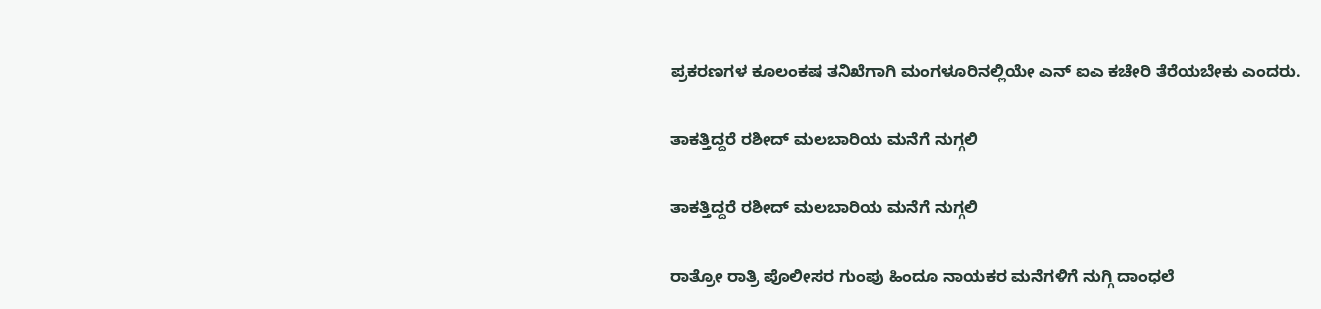ಪ್ರಕರಣಗಳ ಕೂಲಂಕಷ ತನಿಖೆಗಾಗಿ ಮಂಗಳೂರಿನಲ್ಲಿಯೇ ಎನ್ ಐಎ ಕಚೇರಿ ತೆರೆಯಬೇಕು ಎಂದರು.

ತಾಕತ್ತಿದ್ದರೆ ರಶೀದ್ ಮಲಬಾರಿಯ ಮನೆಗೆ ನುಗ್ಗಲಿ

ತಾಕತ್ತಿದ್ದರೆ ರಶೀದ್ ಮಲಬಾರಿಯ ಮನೆಗೆ ನುಗ್ಗಲಿ

ರಾತ್ರೋ ರಾತ್ರಿ ಪೊಲೀಸರ ಗುಂಪು ಹಿಂದೂ ನಾಯಕರ ಮನೆಗಳಿಗೆ ನುಗ್ಗಿ ದಾಂಧಲೆ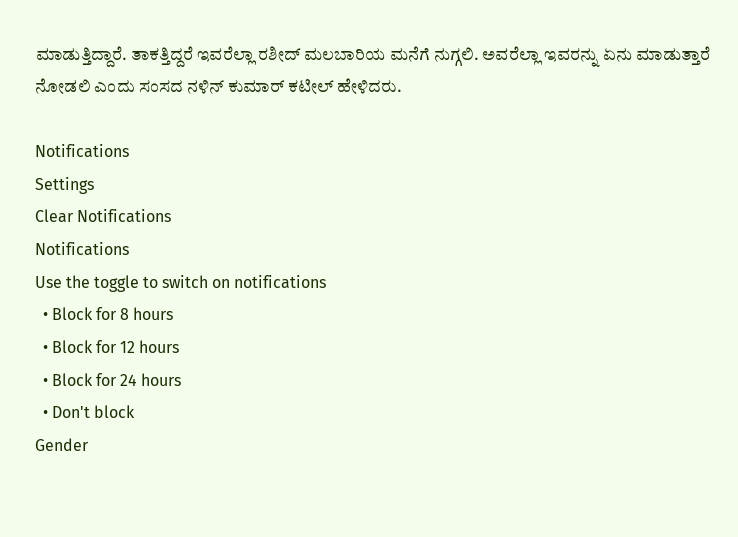ಮಾಡುತ್ತಿದ್ದಾರೆ. ತಾಕತ್ತಿದ್ದರೆ ಇವರೆಲ್ಲಾ ರಶೀದ್ ಮಲಬಾರಿಯ ಮನೆಗೆ ನುಗ್ಗಲಿ. ಅವರೆಲ್ಲಾ ಇವರನ್ನು ಏನು ಮಾಡುತ್ತಾರೆ ನೋಡಲಿ ಎಂದು ಸಂಸದ ನಳಿನ್ ಕುಮಾರ್ ಕಟೀಲ್ ಹೇಳಿದರು.

Notifications
Settings
Clear Notifications
Notifications
Use the toggle to switch on notifications
  • Block for 8 hours
  • Block for 12 hours
  • Block for 24 hours
  • Don't block
Gender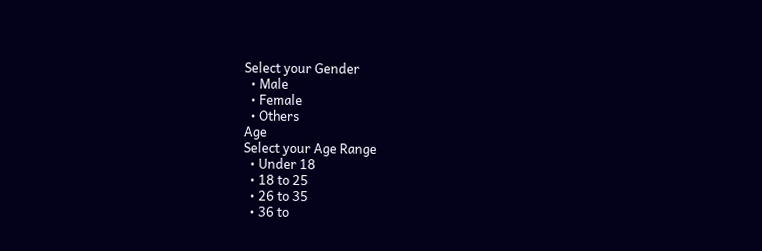Select your Gender
  • Male
  • Female
  • Others
Age
Select your Age Range
  • Under 18
  • 18 to 25
  • 26 to 35
  • 36 to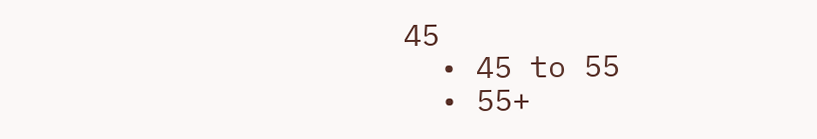45
  • 45 to 55
  • 55+